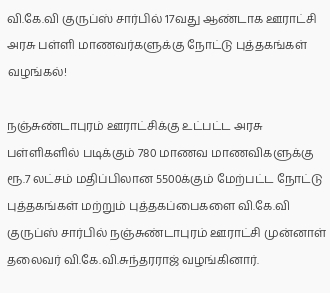வி.கே.வி குருப்ஸ் சார்பில் 17வது ஆண்டாக ஊராட்சி அரசு பள்ளி மாணவர்களுக்கு நோட்டு புத்தகங்கள் வழங்கல்!

நஞ்சுண்டாபுரம் ஊராட்சிக்கு உட்பட்ட அரசு பள்ளிகளில் படிக்கும் 780 மாணவ மாணவிகளுக்கு ரூ.7 லட்சம் மதிப்பிலான 5500க்கும் மேற்பட்ட நோட்டு புத்தகங்கள் மற்றும் புத்தகப்பைகளை வி.கே.வி குருப்ஸ் சார்பில் நஞ்சுண்டாபுரம் ஊராட்சி முன்னாள் தலைவர் வி.கே.வி.சுந்தரராஜ் வழங்கினார்.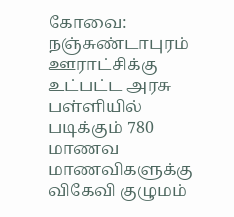கோவை: நஞ்சுண்டாபுரம் ஊராட்சிக்கு உட்பட்ட அரசு பள்ளியில் படிக்கும் 780 மாணவ மாணவிகளுக்கு விகேவி குழுமம்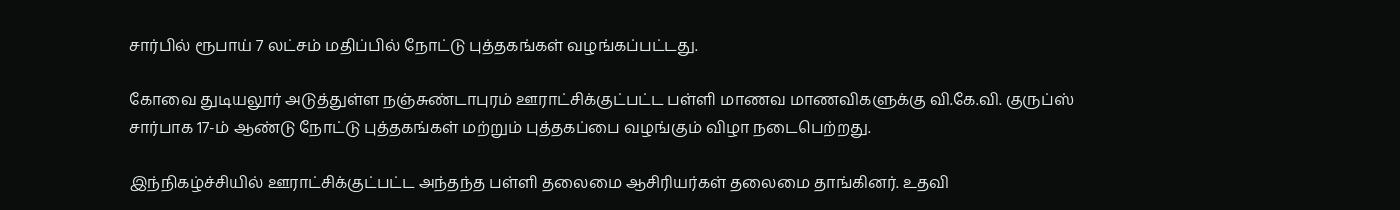சார்பில் ரூபாய் 7 லட்சம் மதிப்பில் நோட்டு புத்தகங்கள் வழங்கப்பட்டது.

கோவை துடியலூர் அடுத்துள்ள நஞ்சுண்டாபுரம் ஊராட்சிக்குட்பட்ட பள்ளி மாணவ மாணவிகளுக்கு வி.கே.வி. குருப்ஸ் சார்பாக 17-ம் ஆண்டு நோட்டு புத்தகங்கள் மற்றும் புத்தகப்பை வழங்கும் விழா நடைபெற்றது.

இந்நிகழ்ச்சியில் ஊராட்சிக்குட்பட்ட அந்தந்த பள்ளி தலைமை ஆசிரியர்கள் தலைமை தாங்கினர். உதவி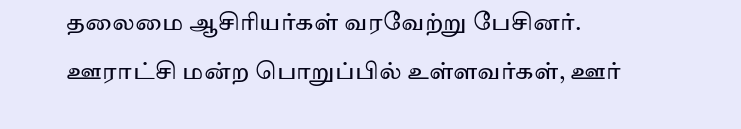தலைமை ஆசிரியர்கள் வரவேற்று பேசினர். ஊராட்சி மன்ற பொறுப்பில் உள்ளவர்கள், ஊர்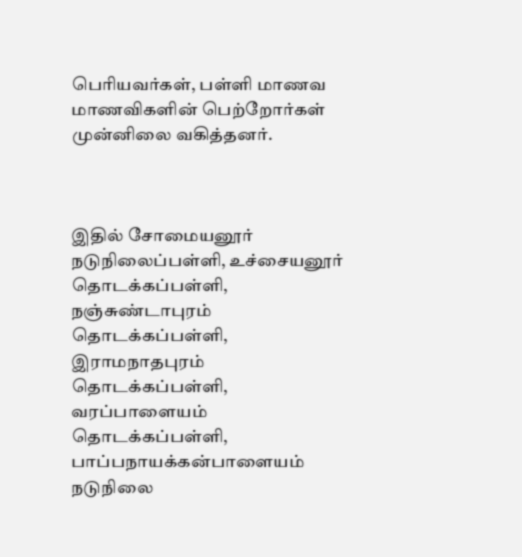பெரியவர்கள், பள்ளி மாணவ மாணவிகளின் பெற்றோர்கள் முன்னிலை வகித்தனர்.



இதில் சோமையனூர் நடுநிலைப்பள்ளி, உச்சையனூர் தொடக்கப்பள்ளி, நஞ்சுண்டாபுரம் தொடக்கப்பள்ளி, இராமநாதபுரம் தொடக்கப்பள்ளி, வரப்பாளையம் தொடக்கப்பள்ளி, பாப்பநாயக்கன்பாளையம் நடுநிலை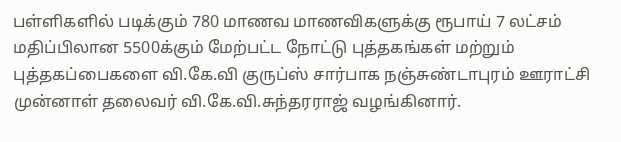பள்ளிகளில் படிக்கும் 780 மாணவ மாணவிகளுக்கு ரூபாய் 7 லட்சம் மதிப்பிலான 5500க்கும் மேற்பட்ட நோட்டு புத்தகங்கள் மற்றும் புத்தகப்பைகளை வி.கே.வி குருப்ஸ் சார்பாக நஞ்சுண்டாபுரம் ஊராட்சி முன்னாள் தலைவர் வி.கே.வி.சுந்தரராஜ் வழங்கினார்.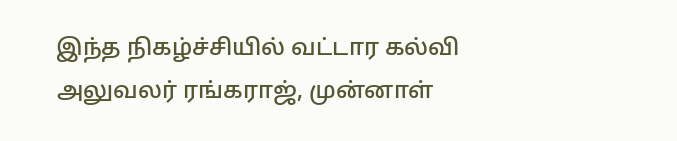இந்த நிகழ்ச்சியில் வட்டார கல்வி அலுவலர் ரங்கராஜ், முன்னாள்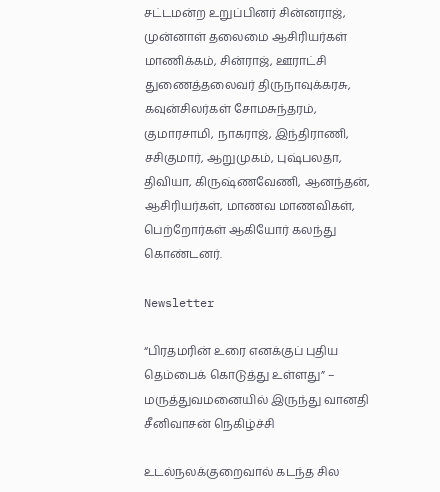சட்டமன்ற உறுப்பினர் சின்னராஜ், முன்னாள் தலைமை ஆசிரியர்கள் மாணிக்கம், சின்ராஜ், ஊராட்சி துணைத்தலைவர் திருநாவுக்கரசு, கவுன்சிலர்கள் சோமசுந்தரம், குமாரசாமி, நாகராஜ், இந்திராணி, சசிகுமார், ஆறுமுகம், புஷ்பலதா, திவியா, கிருஷ்ணவேணி, ஆனந்தன், ஆசிரியர்கள், மாணவ மாணவிகள், பெற்றோர்கள் ஆகியோர் கலந்து கொண்டனர்.

Newsletter

“பிரதமரின் உரை எனக்குப் புதிய தெம்பைக் கொடுத்து உள்ளது” – மருத்துவமனையில் இருந்து வானதி சீனிவாசன் நெகிழ்ச்சி

உடல்நலக்குறைவால் கடந்த சில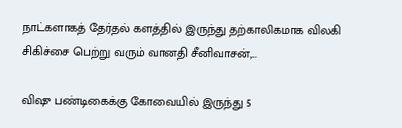நாட்களாகத் தேர்தல் களத்தில் இருந்து தற்காலிகமாக விலகி சிகிச்சை பெற்று வரும் வானதி சீனிவாசன்,...

விஷு பண்டிகைக்கு கோவையில் இருந்து 5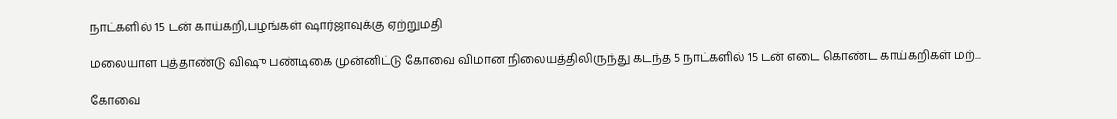நாட்களில் 15 டன் காய்கறி,பழங்கள் ஷார்ஜாவுக்கு ஏற்றுமதி

மலையாள புத்தாண்டு விஷு பண்டிகை முன்னிட்டு கோவை விமான நிலையத்திலிருந்து கடந்த 5 நாட்களில் 15 டன் எடை கொண்ட காய்கறிகள் மற்...

கோவை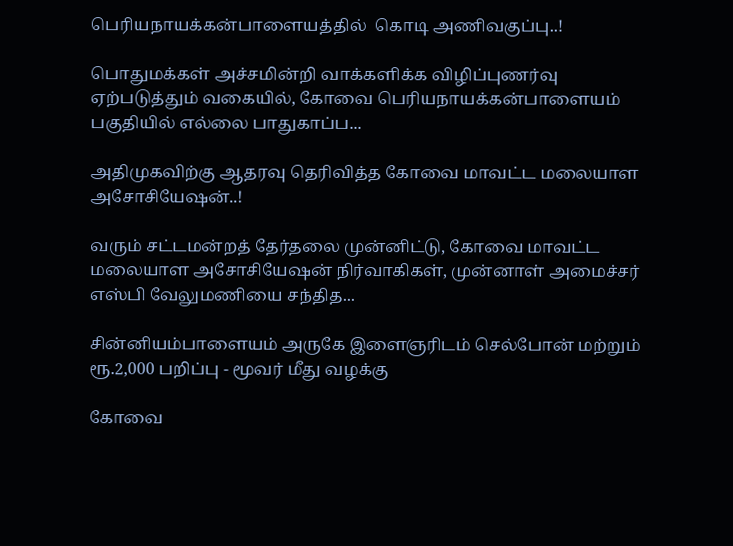பெரியநாயக்கன்பாளையத்தில்  கொடி அணிவகுப்பு..!

பொதுமக்கள் அச்சமின்றி வாக்களிக்க விழிப்புணர்வு ஏற்படுத்தும் வகையில், கோவை பெரியநாயக்கன்பாளையம் பகுதியில் எல்லை பாதுகாப்ப...

அதிமுகவிற்கு ஆதரவு தெரிவித்த கோவை மாவட்ட மலையாள அசோசியேஷன்..!

வரும் சட்டமன்றத் தேர்தலை முன்னிட்டு, கோவை மாவட்ட மலையாள அசோசியேஷன் நிர்வாகிகள், முன்னாள் அமைச்சர் எஸ்பி வேலுமணியை சந்தித...

சின்னியம்பாளையம் அருகே இளைஞரிடம் செல்போன் மற்றும் ரூ.2,000 பறிப்பு - மூவர் மீது வழக்கு

கோவை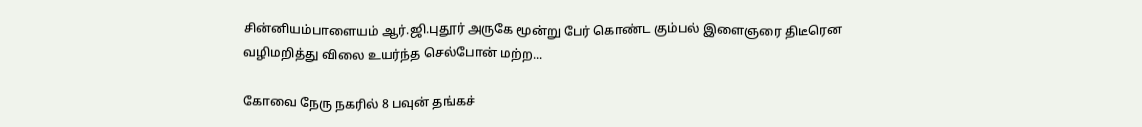சின்னியம்பாளையம் ஆர்.ஜி.புதூர் அருகே மூன்று பேர் கொண்ட கும்பல் இளைஞரை திடீரென வழிமறித்து விலை உயர்ந்த செல்போன் மற்ற...

கோவை நேரு நகரில் 8 பவுன் தங்கச்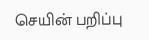செயின் பறிப்பு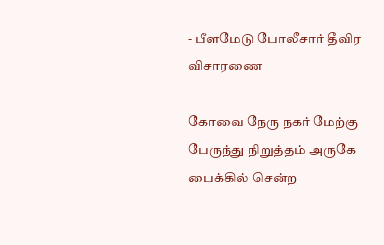- பீளமேடு போலீசார் தீவிர விசாரணை

கோவை நேரு நகர் மேற்கு பேருந்து நிறுத்தம் அருகே பைக்கில் சென்ற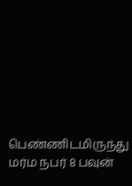பெண்ணிடமிருந்து மர்ம நபர் 8 பவுன்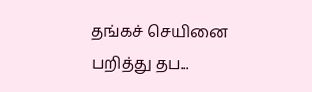தங்கச் செயினை பறித்து தப...